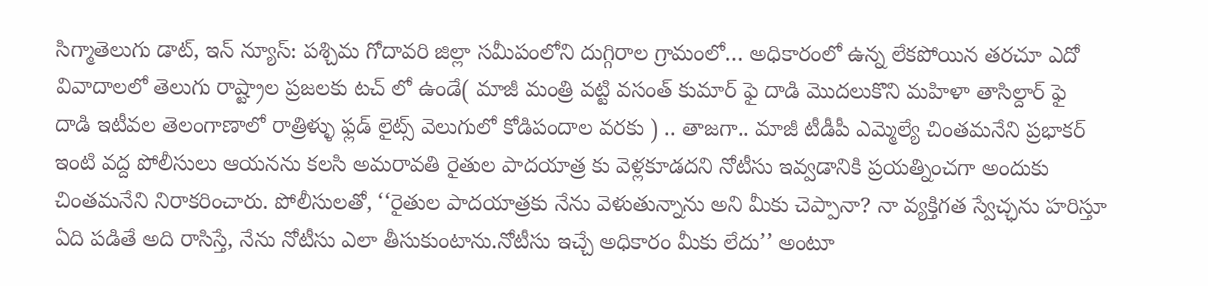సిగ్మాతెలుగు డాట్, ఇన్ న్యూస్: పశ్చిమ గోదావరి జిల్లా సమీపంలోని దుగ్గిరాల గ్రామంలో… అధికారంలో ఉన్న లేకపోయిన తరచూ ఎదో వివాదాలలో తెలుగు రాష్ట్రాల ప్రజలకు టచ్ లో ఉండే( మాజీ మంత్రి వట్టి వసంత్ కుమార్ ఫై దాడి మొదలుకొని మహిళా తాసిల్దార్ ఫై దాడి ఇటీవల తెలంగాణాలో రాత్రిళ్ళు ఫ్లడ్ లైట్స్ వెలుగులో కోడిపందాల వరకు ) .. తాజగా.. మాజీ టీడీపీ ఎమ్మెల్యే చింతమనేని ప్రభాకర్ ఇంటి వద్ద పోలీసులు ఆయనను కలసి అమరావతి రైతుల పాదయాత్ర కు వెళ్లకూడదని నోటీసు ఇవ్వడానికి ప్రయత్నించగా అందుకు చింతమనేని నిరాకరించారు. పోలీసులతో, ‘‘రైతుల పాదయాత్రకు నేను వెళుతున్నాను అని మీకు చెప్పానా? నా వ్యక్తిగత స్వేచ్ఛను హరిస్తూ ఏది పడితే అది రాసిస్తే, నేను నోటీసు ఎలా తీసుకుంటాను.నోటీసు ఇచ్చే అధికారం మీకు లేదు’’ అంటూ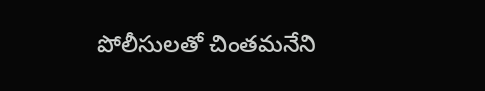పోలీసులతో చింతమనేని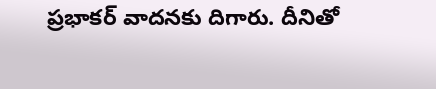ప్రభాకర్ వాదనకు దిగారు. దీనితో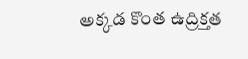అక్కడ కొంత ఉద్రిక్తత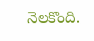నెలకొంది.